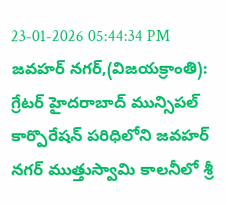23-01-2026 05:44:34 PM
జవహర్ నగర్,(విజయక్రాంతి): గ్రేటర్ హైదరాబాద్ మున్సిపల్ కార్పొరేషన్ పరిధిలోని జవహర్ నగర్ ముత్తుస్వామి కాలనీలో శ్రీ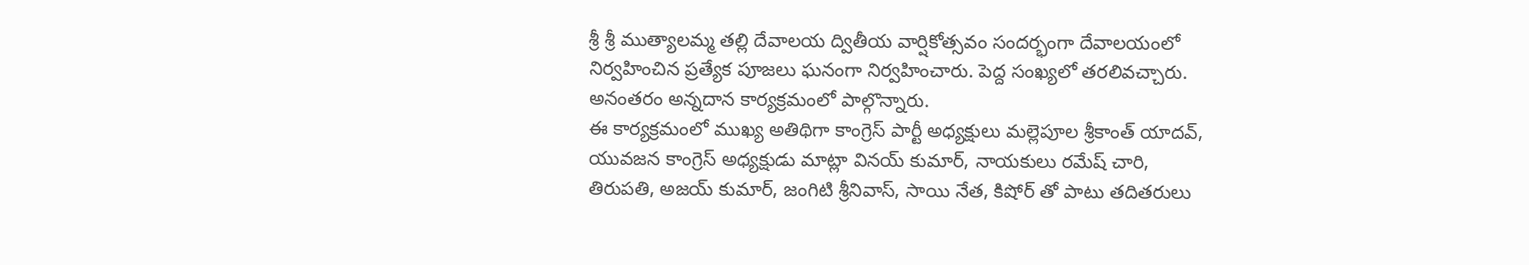శ్రీ శ్రీ ముత్యాలమ్మ తల్లి దేవాలయ ద్వితీయ వార్షికోత్సవం సందర్భంగా దేవాలయంలో నిర్వహించిన ప్రత్యేక పూజలు ఘనంగా నిర్వహించారు. పెద్ద సంఖ్యలో తరలివచ్చారు. అనంతరం అన్నదాన కార్యక్రమంలో పాల్గొన్నారు.
ఈ కార్యక్రమంలో ముఖ్య అతిథిగా కాంగ్రెస్ పార్టీ అధ్యక్షులు మల్లెపూల శ్రీకాంత్ యాదవ్, యువజన కాంగ్రెస్ అధ్యక్షుడు మాట్లా వినయ్ కుమార్, నాయకులు రమేష్ చారి, తిరుపతి, అజయ్ కుమార్, జంగిటి శ్రీనివాస్, సాయి నేత, కిషోర్ తో పాటు తదితరులు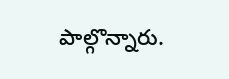పాల్గొన్నారు.